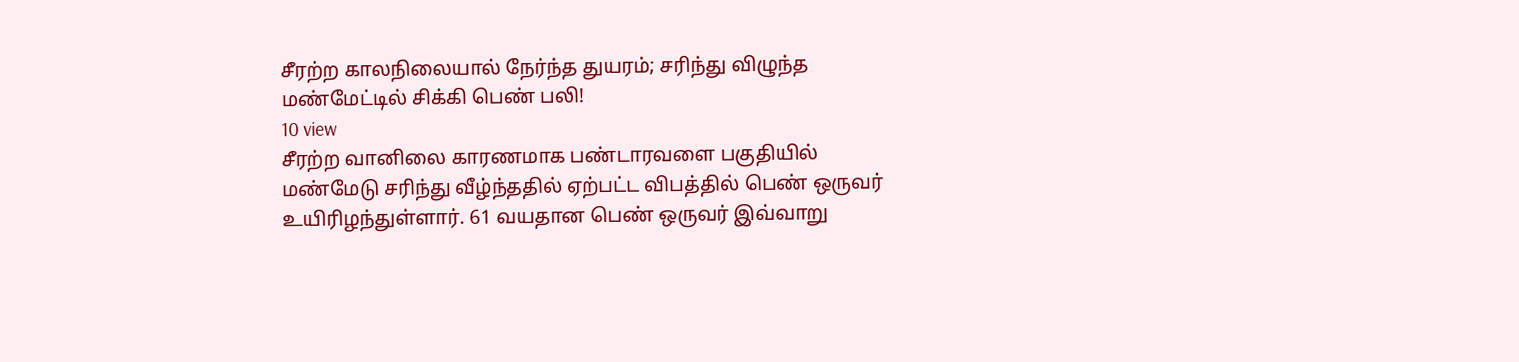சீரற்ற காலநிலையால் நேர்ந்த துயரம்; சரிந்து விழுந்த மண்மேட்டில் சிக்கி பெண் பலி!
10 view
சீரற்ற வானிலை காரணமாக பண்டாரவளை பகுதியில் மண்மேடு சரிந்து வீழ்ந்ததில் ஏற்பட்ட விபத்தில் பெண் ஒருவர் உயிரிழந்துள்ளார். 61 வயதான பெண் ஒருவர் இவ்வாறு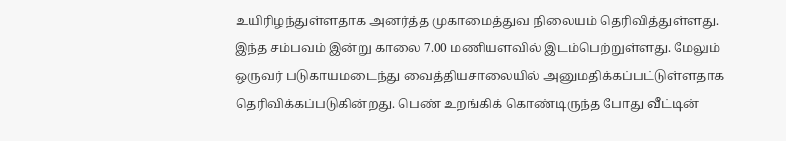உயிரிழந்துள்ளதாக அனர்த்த முகாமைத்துவ நிலையம் தெரிவித்துள்ளது. இந்த சம்பவம் இன்று காலை 7.00 மணியளவில் இடம்பெற்றுள்ளது. மேலும் ஒருவர் படுகாயமடைந்து வைத்தியசாலையில் அனுமதிக்கப்பட்டுள்ளதாக தெரிவிக்கப்படுகின்றது. பெண் உறங்கிக் கொண்டிருந்த போது வீட்டின்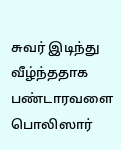சுவர் இடிந்து வீழ்ந்ததாக பண்டாரவளை பொலிஸார்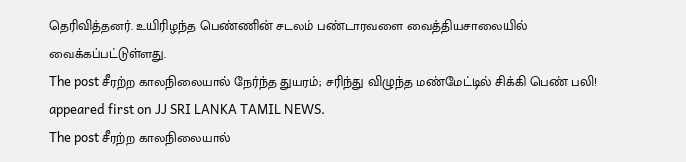தெரிவித்தனர். உயிரிழந்த பெண்ணின் சடலம் பண்டாரவளை வைத்தியசாலையில் வைக்கப்பட்டுள்ளது.
The post சீரற்ற காலநிலையால் நேர்ந்த துயரம்; சரிந்து விழுந்த மண்மேட்டில் சிக்கி பெண் பலி! appeared first on JJ SRI LANKA TAMIL NEWS.
The post சீரற்ற காலநிலையால்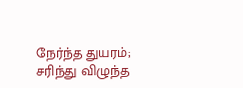நேர்ந்த துயரம்; சரிந்து விழுந்த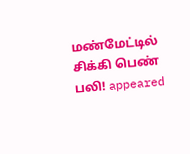மண்மேட்டில் சிக்கி பெண் பலி! appeared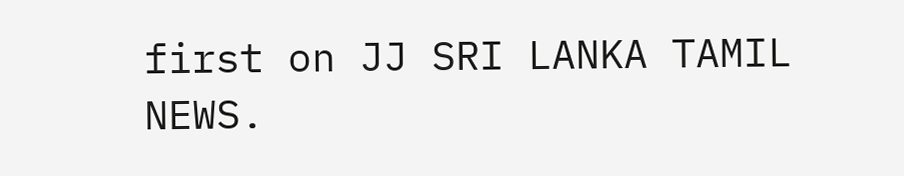first on JJ SRI LANKA TAMIL NEWS.